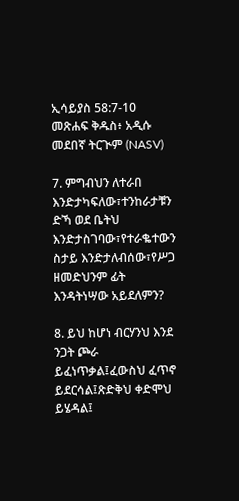ኢሳይያስ 58:7-10 መጽሐፍ ቅዱስ፥ አዲሱ መደበኛ ትርጒም (NASV)

7. ምግብህን ለተራበ እንድታካፍለው፣ተንከራታቹን ድኻ ወደ ቤትህ እንድታስገባው፣የተራቈተውን ስታይ እንድታለብሰው፣የሥጋ ዘመድህንም ፊት እንዳትነሣው አይደለምን?

8. ይህ ከሆነ ብርሃንህ እንደ ንጋት ጮራ ይፈነጥቃል፤ፈውስህ ፈጥኖ ይደርሳል፤ጽድቅህ ቀድሞህ ይሄዳል፤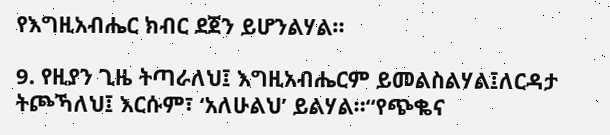የእግዚአብሔር ክብር ደጀን ይሆንልሃል።

9. የዚያን ጊዜ ትጣራለህ፤ እግዚአብሔርም ይመልስልሃል፤ለርዳታ ትጮኻለህ፤ እርሱም፣ ‘አለሁልህ’ ይልሃል።“የጭቈና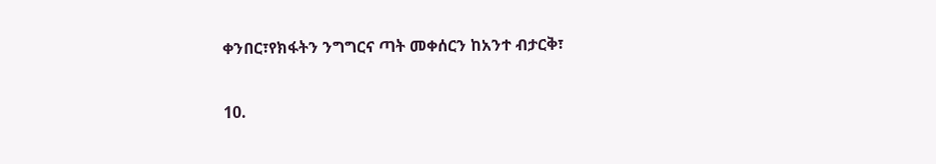ቀንበር፣የክፋትን ንግግርና ጣት መቀሰርን ከአንተ ብታርቅ፣

10.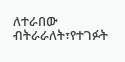ለተራበው ብትራራለት፣የተገፉት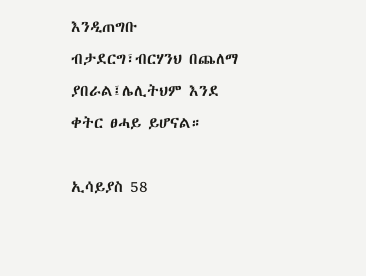እንዲጠግቡ ብታደርግ፣ብርሃንህ በጨለማ ያበራል፤ሌሊትህም እንደ ቀትር ፀሓይ ይሆናል።

ኢሳይያስ 58